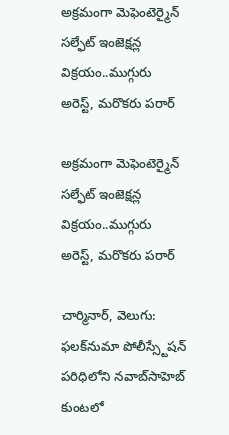అక్రమంగా మెఫెంటెర్మైన్ సల్ఫేట్ ఇంజెక్షన్ల విక్రయం..ముగ్గురు అరెస్ట్, మరొకరు పరార్

అక్రమంగా మెఫెంటెర్మైన్  సల్ఫేట్ ఇంజెక్షన్ల విక్రయం..ముగ్గురు అరెస్ట్, మరొకరు పరార్

చార్మినార్, వెలుగు: ఫలక్‌‌‌‌‌‌‌‌‌‌‌‌‌‌‌‌నుమా పోలీస్స్టేషన్ పరిధిలోని నవాబ్‌‌‌‌‌‌‌‌‌‌‌‌‌‌‌‌సాహెబ్‌‌‌‌‌‌‌‌‌‌‌‌‌‌‌‌  కుంటలో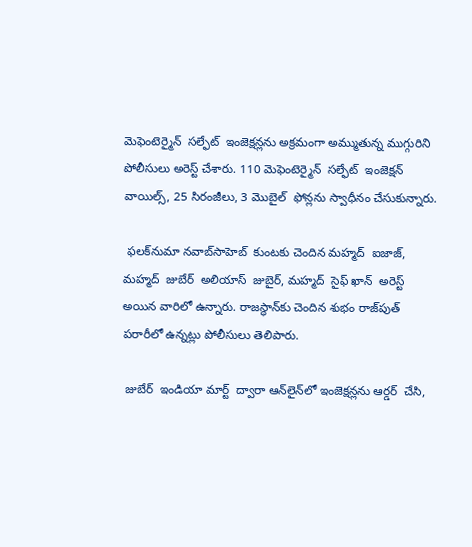మెఫెంటెర్మైన్  సల్ఫేట్  ఇంజెక్షన్లను అక్రమంగా అమ్ముతున్న ముగ్గురిని పోలీసులు అరెస్ట్ చేశారు. 110 మెఫెంటెర్మైన్  సల్ఫేట్  ఇంజెక్షన్  వాయిల్స్, 25 సిరంజీలు, 3 మొబైల్  ఫోన్లను స్వాధీనం చేసుకున్నారు.

 ఫలక్‌‌‌‌‌‌‌‌‌‌‌‌‌‌‌‌నుమా నవాబ్‌‌‌‌‌‌‌‌‌‌‌‌‌‌‌‌సాహెబ్‌‌‌‌‌‌‌‌‌‌‌‌‌‌‌‌  కుంటకు చెందిన మహ్మద్  ఐజాజ్, మహ్మద్  జుబేర్  అలియాస్  జుబైర్, మహ్మద్  సైఫ్ ఖాన్  అరెస్ట్  అయిన వారిలో ఉన్నారు. రాజస్థాన్‌‌‌‌‌‌‌‌‌‌‌‌‌‌‌‌కు చెందిన శుభం రాజ్‌‌‌‌‌‌‌‌‌‌‌‌‌‌‌‌పుత్  పరారీలో ఉన్నట్లు పోలీసులు తెలిపారు.

 జుబేర్  ఇండియా మార్ట్  ద్వారా ఆన్‌‌‌‌‌‌‌‌‌‌‌‌‌‌‌‌లైన్‌‌‌‌‌‌‌‌‌‌‌‌‌‌‌‌లో ఇంజెక్షన్లను ఆర్డర్  చేసి,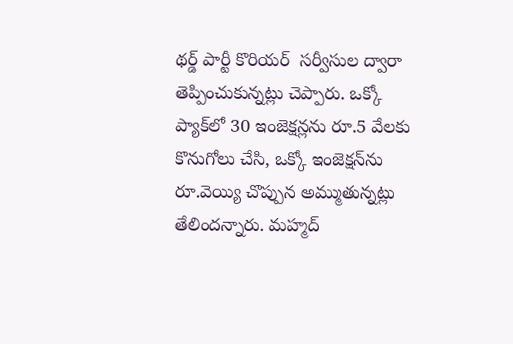థర్డ్‌‌‌‌‌‌‌‌‌‌‌‌‌‌‌‌ పార్టీ కొరియర్  సర్వీసుల ద్వారా తెప్పించుకున్నట్లు చెప్పారు. ఒక్కో ప్యాక్‌‌‌‌‌‌‌‌‌‌‌‌‌‌‌‌లో 30 ఇంజెక్షన్లను రూ.5 వేలకు కొనుగోలు చేసి, ఒక్కో ఇంజెక్షన్‌‌‌‌‌‌‌‌‌‌‌‌‌‌‌‌ను రూ.వెయ్యి చొప్పున అమ్ముతున్నట్లు తేలిందన్నారు. మహ్మద్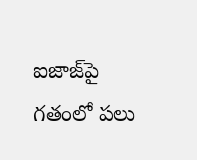ఐజాజ్‌‌‌‌‌‌‌‌‌‌‌‌‌‌‌‌పై గతంలో పలు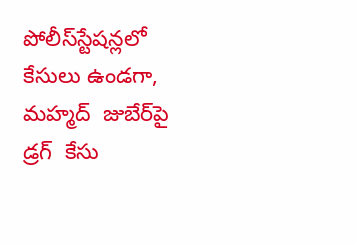పోలీస్‌‌‌‌‌‌‌‌‌‌‌‌‌‌‌‌స్టేషన్లలో కేసులు ఉండగా, మహ్మద్  జుబేర్‌‌‌‌‌‌‌‌‌‌‌‌‌‌‌‌పై డ్రగ్  కేసు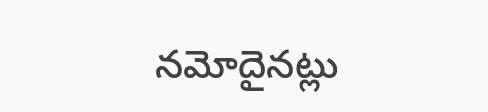నమోదైనట్లు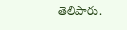తెలిపారు.